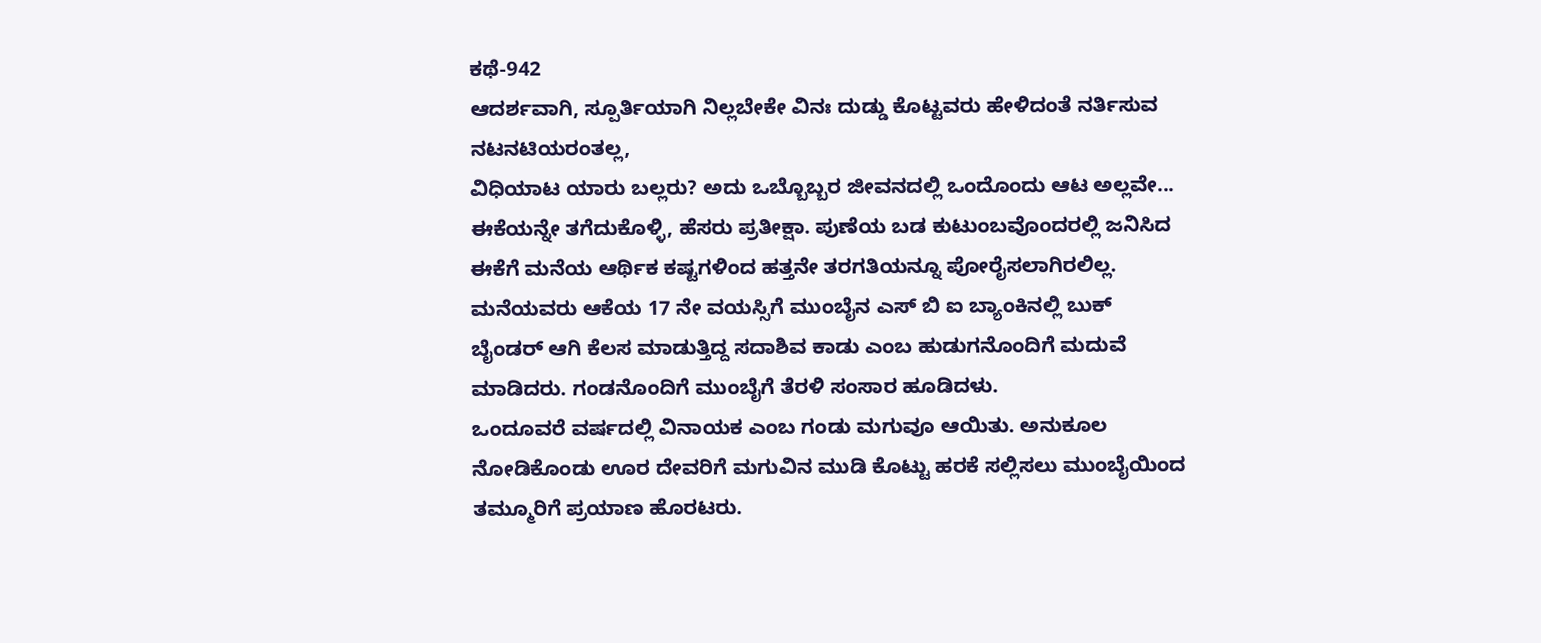ಕಥೆ-942
ಆದರ್ಶವಾಗಿ, ಸ್ಪೂರ್ತಿಯಾಗಿ ನಿಲ್ಲಬೇಕೇ ವಿನಃ ದುಡ್ಡು ಕೊಟ್ಟವರು ಹೇಳಿದಂತೆ ನರ್ತಿಸುವ ನಟನಟಿಯರಂತಲ್ಲ,
ವಿಧಿಯಾಟ ಯಾರು ಬಲ್ಲರು? ಅದು ಒಬ್ಬೊಬ್ಬರ ಜೀವನದಲ್ಲಿ ಒಂದೊಂದು ಆಟ ಅಲ್ಲವೇ...
ಈಕೆಯನ್ನೇ ತಗೆದುಕೊಳ್ಳಿ, ಹೆಸರು ಪ್ರತೀಕ್ಷಾ. ಪುಣೆಯ ಬಡ ಕುಟುಂಬವೊಂದರಲ್ಲಿ ಜನಿಸಿದ ಈಕೆಗೆ ಮನೆಯ ಆರ್ಥಿಕ ಕಷ್ಟಗಳಿಂದ ಹತ್ತನೇ ತರಗತಿಯನ್ನೂ ಪೋರೈಸಲಾಗಿರಲಿಲ್ಲ. ಮನೆಯವರು ಆಕೆಯ 17 ನೇ ವಯಸ್ಸಿಗೆ ಮುಂಬೈನ ಎಸ್ ಬಿ ಐ ಬ್ಯಾಂಕಿನಲ್ಲಿ ಬುಕ್ ಬೈಂಡರ್ ಆಗಿ ಕೆಲಸ ಮಾಡುತ್ತಿದ್ದ ಸದಾಶಿವ ಕಾಡು ಎಂಬ ಹುಡುಗನೊಂದಿಗೆ ಮದುವೆ ಮಾಡಿದರು. ಗಂಡನೊಂದಿಗೆ ಮುಂಬೈಗೆ ತೆರಳಿ ಸಂಸಾರ ಹೂಡಿದಳು.
ಒಂದೂವರೆ ವರ್ಷದಲ್ಲಿ ವಿನಾಯಕ ಎಂಬ ಗಂಡು ಮಗುವೂ ಆಯಿತು. ಅನುಕೂಲ ನೋಡಿಕೊಂಡು ಊರ ದೇವರಿಗೆ ಮಗುವಿನ ಮುಡಿ ಕೊಟ್ಟು ಹರಕೆ ಸಲ್ಲಿಸಲು ಮುಂಬೈಯಿಂದ ತಮ್ಮೂರಿಗೆ ಪ್ರಯಾಣ ಹೊರಟರು.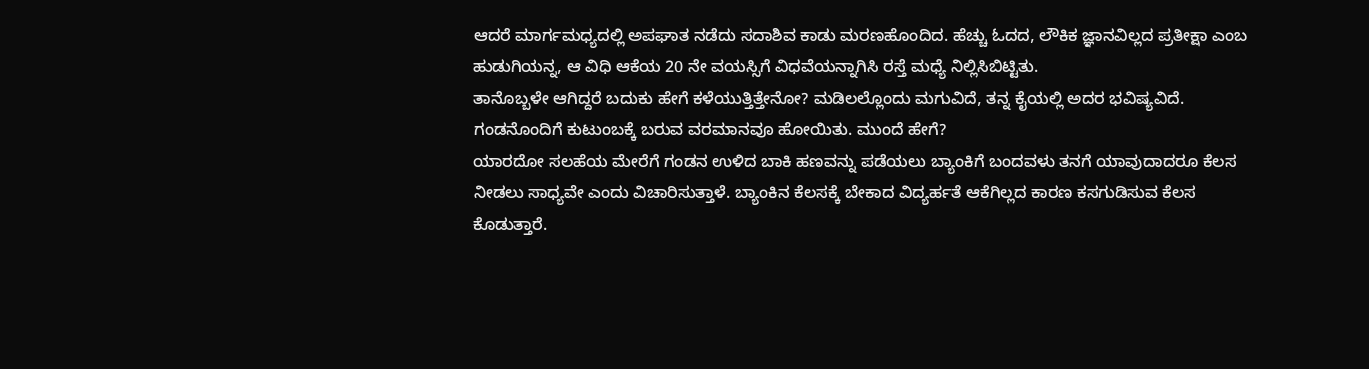ಆದರೆ ಮಾರ್ಗಮಧ್ಯದಲ್ಲಿ ಅಪಘಾತ ನಡೆದು ಸದಾಶಿವ ಕಾಡು ಮರಣಹೊಂದಿದ. ಹೆಚ್ಚು ಓದದ, ಲೌಕಿಕ ಜ್ಞಾನವಿಲ್ಲದ ಪ್ರತೀಕ್ಷಾ ಎಂಬ ಹುಡುಗಿಯನ್ನ, ಆ ವಿಧಿ ಆಕೆಯ 20 ನೇ ವಯಸ್ಸಿಗೆ ವಿಧವೆಯನ್ನಾಗಿಸಿ ರಸ್ತೆ ಮಧ್ಯೆ ನಿಲ್ಲಿಸಿಬಿಟ್ಟಿತು.
ತಾನೊಬ್ಬಳೇ ಆಗಿದ್ದರೆ ಬದುಕು ಹೇಗೆ ಕಳೆಯುತ್ತಿತ್ತೇನೋ? ಮಡಿಲಲ್ಲೊಂದು ಮಗುವಿದೆ, ತನ್ನ ಕೈಯಲ್ಲಿ ಅದರ ಭವಿಷ್ಯವಿದೆ. ಗಂಡನೊಂದಿಗೆ ಕುಟುಂಬಕ್ಕೆ ಬರುವ ವರಮಾನವೂ ಹೋಯಿತು. ಮುಂದೆ ಹೇಗೆ?
ಯಾರದೋ ಸಲಹೆಯ ಮೇರೆಗೆ ಗಂಡನ ಉಳಿದ ಬಾಕಿ ಹಣವನ್ನು ಪಡೆಯಲು ಬ್ಯಾಂಕಿಗೆ ಬಂದವಳು ತನಗೆ ಯಾವುದಾದರೂ ಕೆಲಸ ನೀಡಲು ಸಾಧ್ಯವೇ ಎಂದು ವಿಚಾರಿಸುತ್ತಾಳೆ. ಬ್ಯಾಂಕಿನ ಕೆಲಸಕ್ಕೆ ಬೇಕಾದ ವಿದ್ಯರ್ಹತೆ ಆಕೆಗಿಲ್ಲದ ಕಾರಣ ಕಸಗುಡಿಸುವ ಕೆಲಸ ಕೊಡುತ್ತಾರೆ.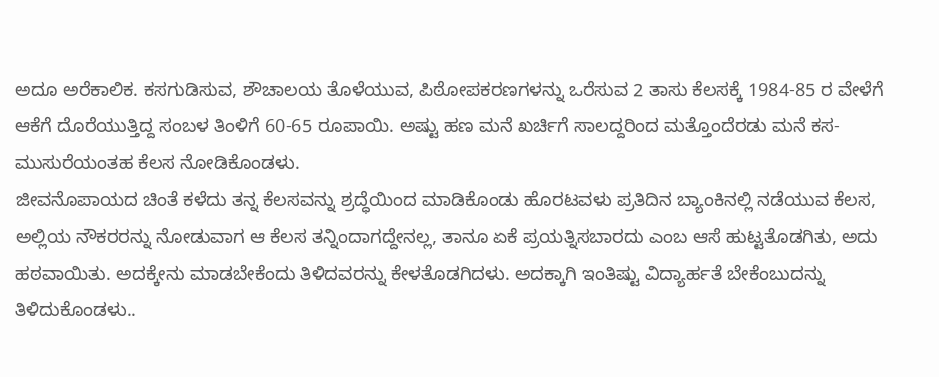ಅದೂ ಅರೆಕಾಲಿಕ. ಕಸಗುಡಿಸುವ, ಶೌಚಾಲಯ ತೊಳೆಯುವ, ಪಿಠೋಪಕರಣಗಳನ್ನು ಒರೆಸುವ 2 ತಾಸು ಕೆಲಸಕ್ಕೆ 1984-85 ರ ವೇಳೆಗೆ ಆಕೆಗೆ ದೊರೆಯುತ್ತಿದ್ದ ಸಂಬಳ ತಿಂಳಿಗೆ 60-65 ರೂಪಾಯಿ. ಅಷ್ಟು ಹಣ ಮನೆ ಖರ್ಚಿಗೆ ಸಾಲದ್ದರಿಂದ ಮತ್ತೊಂದೆರಡು ಮನೆ ಕಸ-ಮುಸುರೆಯಂತಹ ಕೆಲಸ ನೋಡಿಕೊಂಡಳು.
ಜೀವನೊಪಾಯದ ಚಿಂತೆ ಕಳೆದು ತನ್ನ ಕೆಲಸವನ್ನು ಶ್ರದ್ಧೆಯಿಂದ ಮಾಡಿಕೊಂಡು ಹೊರಟವಳು ಪ್ರತಿದಿನ ಬ್ಯಾಂಕಿನಲ್ಲಿ ನಡೆಯುವ ಕೆಲಸ, ಅಲ್ಲಿಯ ನೌಕರರನ್ನು ನೋಡುವಾಗ ಆ ಕೆಲಸ ತನ್ನಿಂದಾಗದ್ದೇನಲ್ಲ, ತಾನೂ ಏಕೆ ಪ್ರಯತ್ನಿಸಬಾರದು ಎಂಬ ಆಸೆ ಹುಟ್ಟತೊಡಗಿತು, ಅದು ಹಠವಾಯಿತು. ಅದಕ್ಕೇನು ಮಾಡಬೇಕೆಂದು ತಿಳಿದವರನ್ನು ಕೇಳತೊಡಗಿದಳು. ಅದಕ್ಕಾಗಿ ಇಂತಿಷ್ಟು ವಿದ್ಯಾರ್ಹತೆ ಬೇಕೆಂಬುದನ್ನು ತಿಳಿದುಕೊಂಡಳು..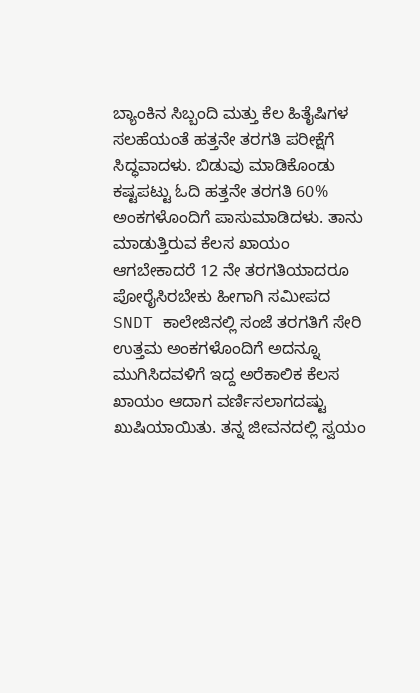ಬ್ಯಾಂಕಿನ ಸಿಬ್ಬಂದಿ ಮತ್ತು ಕೆಲ ಹಿತೈಷಿಗಳ ಸಲಹೆಯಂತೆ ಹತ್ತನೇ ತರಗತಿ ಪರೀಕ್ಷೆಗೆ ಸಿದ್ಧವಾದಳು. ಬಿಡುವು ಮಾಡಿಕೊಂಡು ಕಷ್ಟಪಟ್ಟು ಓದಿ ಹತ್ತನೇ ತರಗತಿ 60% ಅಂಕಗಳೊಂದಿಗೆ ಪಾಸುಮಾಡಿದಳು. ತಾನು ಮಾಡುತ್ತಿರುವ ಕೆಲಸ ಖಾಯಂ ಆಗಬೇಕಾದರೆ 12 ನೇ ತರಗತಿಯಾದರೂ ಪೋರೈಸಿರಬೇಕು ಹೀಗಾಗಿ ಸಮೀಪದ SNDT ಕಾಲೇಜಿನಲ್ಲಿ ಸಂಜೆ ತರಗತಿಗೆ ಸೇರಿ ಉತ್ತಮ ಅಂಕಗಳೊಂದಿಗೆ ಅದನ್ನೂ ಮುಗಿಸಿದವಳಿಗೆ ಇದ್ದ ಅರೆಕಾಲಿಕ ಕೆಲಸ ಖಾಯಂ ಆದಾಗ ವರ್ಣಿಸಲಾಗದಷ್ಟು ಖುಷಿಯಾಯಿತು. ತನ್ನ ಜೀವನದಲ್ಲಿ ಸ್ವಯಂ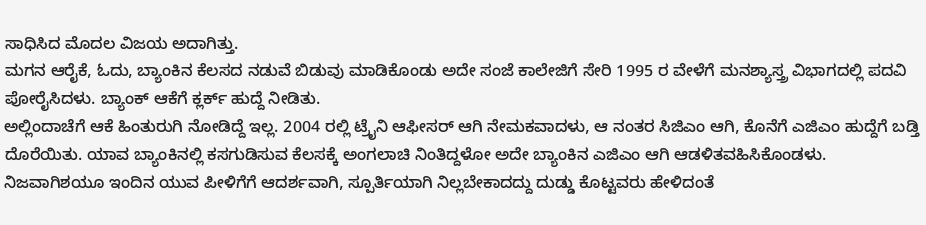ಸಾಧಿಸಿದ ಮೊದಲ ವಿಜಯ ಅದಾಗಿತ್ತು.
ಮಗನ ಆರೈಕೆ, ಓದು, ಬ್ಯಾಂಕಿನ ಕೆಲಸದ ನಡುವೆ ಬಿಡುವು ಮಾಡಿಕೊಂಡು ಅದೇ ಸಂಜೆ ಕಾಲೇಜಿಗೆ ಸೇರಿ 1995 ರ ವೇಳೆಗೆ ಮನಶ್ಯಾಸ್ತ್ರ ವಿಭಾಗದಲ್ಲಿ ಪದವಿ ಪೋರೈಸಿದಳು. ಬ್ಯಾಂಕ್ ಆಕೆಗೆ ಕ್ಲರ್ಕ್ ಹುದ್ದೆ ನೀಡಿತು.
ಅಲ್ಲಿಂದಾಚೆಗೆ ಆಕೆ ಹಿಂತುರುಗಿ ನೋಡಿದ್ದೆ ಇಲ್ಲ. 2004 ರಲ್ಲಿ ಟ್ರೈನಿ ಆಫೀಸರ್ ಆಗಿ ನೇಮಕವಾದಳು, ಆ ನಂತರ ಸಿಜಿಎಂ ಆಗಿ, ಕೊನೆಗೆ ಎಜಿಎಂ ಹುದ್ದೆಗೆ ಬಡ್ತಿ ದೊರೆಯಿತು. ಯಾವ ಬ್ಯಾಂಕಿನಲ್ಲಿ ಕಸಗುಡಿಸುವ ಕೆಲಸಕ್ಕೆ ಅಂಗಲಾಚಿ ನಿಂತಿದ್ದಳೋ ಅದೇ ಬ್ಯಾಂಕಿನ ಎಜಿಎಂ ಆಗಿ ಆಡಳಿತವಹಿಸಿಕೊಂಡಳು.
ನಿಜವಾಗಿಶಯೂ ಇಂದಿನ ಯುವ ಪೀಳಿಗೆಗೆ ಆದರ್ಶವಾಗಿ, ಸ್ಪೂರ್ತಿಯಾಗಿ ನಿಲ್ಲಬೇಕಾದದ್ದು ದುಡ್ಡು ಕೊಟ್ಟವರು ಹೇಳಿದಂತೆ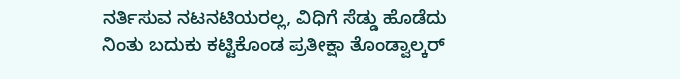ನರ್ತಿಸುವ ನಟನಟಿಯರಲ್ಲ, ವಿಧಿಗೆ ಸೆಡ್ಡು ಹೊಡೆದು ನಿಂತು ಬದುಕು ಕಟ್ಟಿಕೊಂಡ ಪ್ರತೀಕ್ಷಾ ತೊಂಡ್ವಾಲ್ಕರ್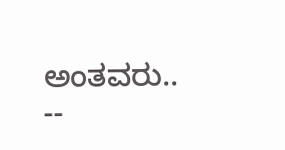ಅಂತವರು..
--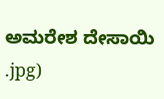ಅಮರೇಶ ದೇಸಾಯಿ
.jpg)